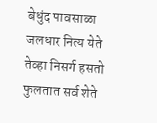बेधुंद पावसाळा जलधार नित्य येते
तेव्हा निसर्ग हसतो फुलतात सर्व शेते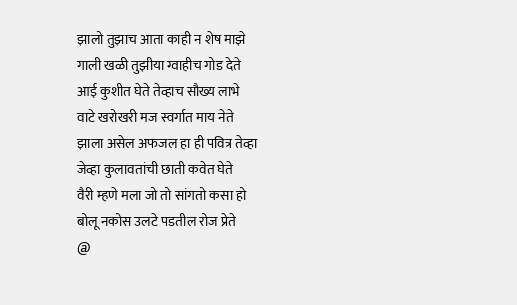झालो तुझाच आता काही न शेष माझे
गाली खळी तुझीया ग्वाहीच गोड देते
आई कुशीत घेते तेव्हाच सौख्य लाभे
वाटे खरोखरी मज स्वर्गात माय नेते
झाला असेल अफजल हा ही पवित्र तेव्हा
जेव्हा कुलावतांची छाती कवेत घेते
वैरी म्हणे मला जो तो सांगतो कसा हो
बोलू नकोस उलटे पडतील रोज प्रेते
@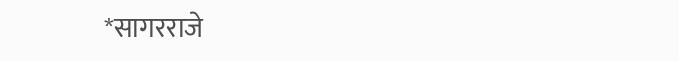*सागरराजे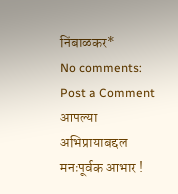निंबाळकर*
No comments:
Post a Comment
आपल्या अभिप्रायाबद्दल मनःपूर्वक आभार !